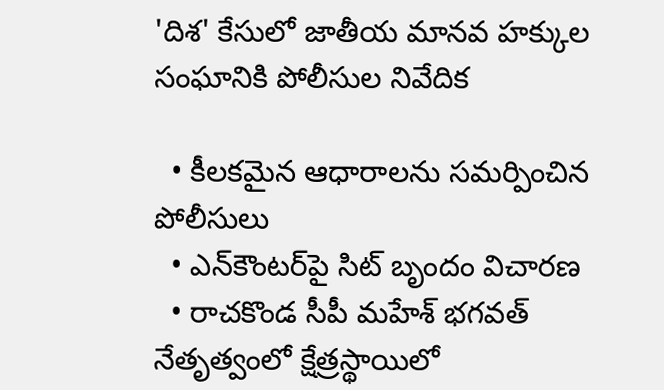'దిశ' కేసులో జాతీయ మానవ హక్కుల సంఘానికి పోలీసుల నివేదిక

  • కీలకమైన ఆధారాలను సమర్పించిన పోలీసులు
  • ఎన్‌కౌంటర్‌పై సిట్‌ బృందం విచారణ
  • రాచకొండ సీపీ మహేశ్‌ భగవత్‌ నేతృత్వంలో క్షేత్రస్థాయిలో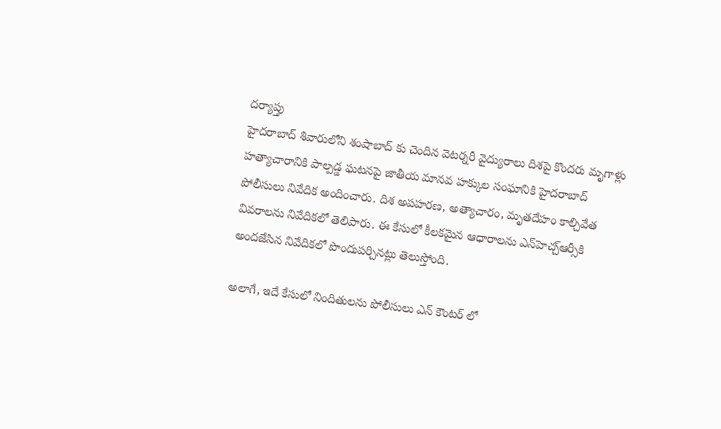దర్యాప్తు
హైదరాబాద్ శివారులోని శంషాబాద్ కు చెందిన వెటర్నరీ వైద్యురాలు దిశపై కొందరు మృగాళ్లు హత్యాచారానికి పాల్పడ్డ ఘటనపై జాతీయ మానవ హక్కుల సంఘానికి హైదరాబాద్ పోలీసులు నివేదిక అందించారు. దిశ అపహరణ, అత్యాచారం, మృతదేహం కాల్చివేత వివరాలను నివేదికలో తెలిపారు. ఈ కేసులో కీలకమైన ఆధారాలను ఎన్‌హెచ్చ్‌ఆర్సీకి అందజేసిన నివేదికలో పొందుపర్చినట్లు తెలుస్తోంది.

అలాగే, ఇదే కేసులో నిందితులను పోలీసులు ఎన్ కౌంటర్ లో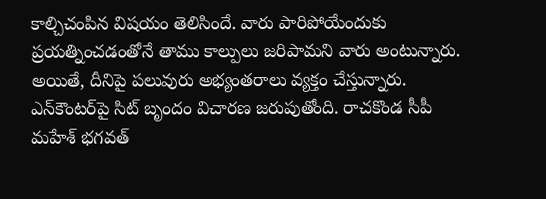కాల్చిచంపిన విషయం తెలిసిందే. వారు పారిపోయేందుకు ప్రయత్నించడంతోనే తాము కాల్పులు జరిపామని వారు అంటున్నారు. అయితే, దీనిపై పలువురు అభ్యంతరాలు వ్యక్తం చేస్తున్నారు. ఎన్‌కౌంటర్‌పై సిట్‌ బృందం విచారణ జరుపుతోంది. రాచకొండ సీపీ మహేశ్‌ భగవత్‌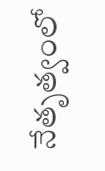నేతృత్వంలో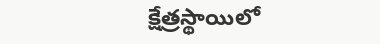క్షేత్రస్థాయిలో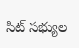సిట్‌ సభ్యుల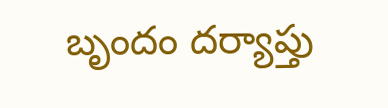బృందం దర్యాప్తు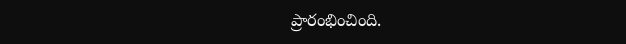ప్రారంభించింది.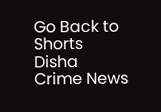Go Back to Shorts
Disha
Crime News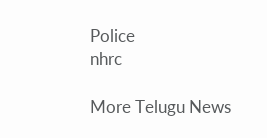Police
nhrc

More Telugu News